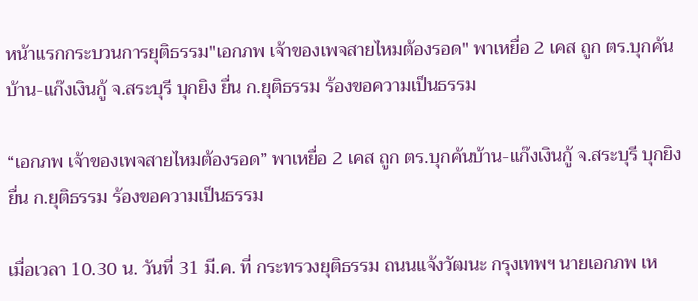หน้าแรกกระบวนการยุติธรรม"เอกภพ เจ้าของเพจสายไหมต้องรอด" พาเหยื่อ 2 เคส ถูก ตร.บุกค้นบ้าน-แก๊งเงินกู้ จ.สระบุรี บุกยิง ยื่น ก.ยุติธรรม ร้องขอความเป็นธรรม

“เอกภพ เจ้าของเพจสายไหมต้องรอด” พาเหยื่อ 2 เคส ถูก ตร.บุกค้นบ้าน-แก๊งเงินกู้ จ.สระบุรี บุกยิง ยื่น ก.ยุติธรรม ร้องขอความเป็นธรรม

เมื่อเวลา 10.30 น. วันที่ 31 มี.ค. ที่ กระทรวงยุติธรรม ถนนแจ้งวัฒนะ กรุงเทพฯ นายเอกภพ เห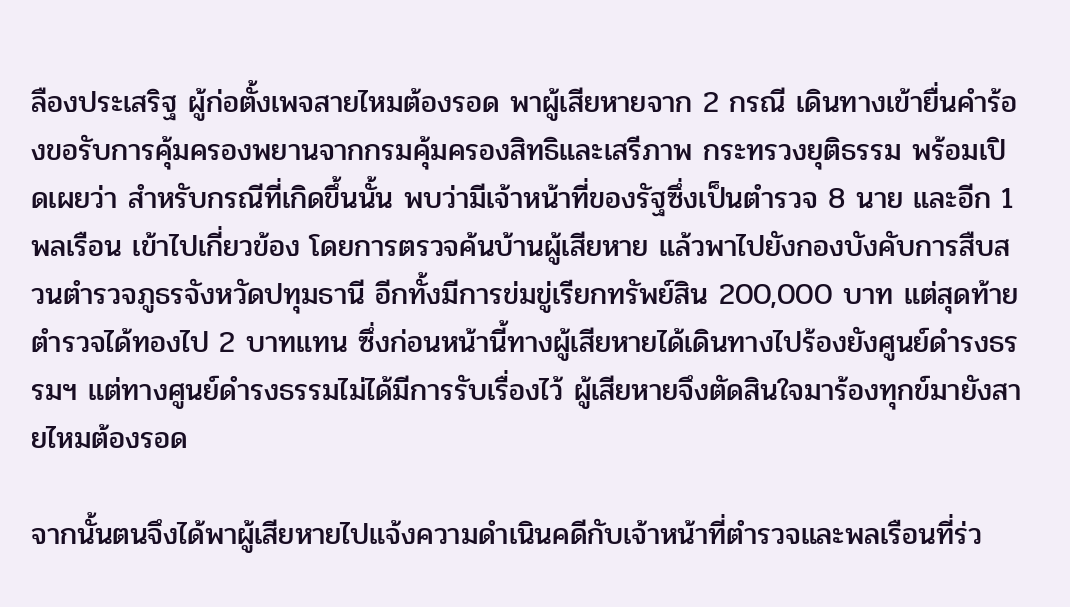ลืองประเสริฐ ผู้ก่อตั้งเพจสายไหมต้องรอด พาผู้เสียหายจาก 2 กรณี เดินทางเข้ายื่นคำร้องขอรับการคุ้มครองพยานจากกรมคุ้มครองสิทธิและเสรีภาพ กระทรวงยุติธรรม พร้อมเปิดเผยว่า สำหรับกรณีที่เกิดขึ้นนั้น พบว่ามีเจ้าหน้าที่ของรัฐซึ่งเป็นตำรวจ 8 นาย และอีก 1 พลเรือน เข้าไปเกี่ยวข้อง โดยการตรวจค้นบ้านผู้เสียหาย แล้วพาไปยังกองบังคับการสืบสวนตำรวจภูธรจังหวัดปทุมธานี อีกทั้งมีการข่มขู่เรียกทรัพย์สิน 200,000 บาท แต่สุดท้ายตำรวจได้ทองไป 2 บาทแทน ซึ่งก่อนหน้านี้ทางผู้เสียหายได้เดินทางไปร้องยังศูนย์ดำรงธรรมฯ แต่ทางศูนย์ดำรงธรรมไม่ได้มีการรับเรื่องไว้ ผู้เสียหายจึงตัดสินใจมาร้องทุกข์มายังสายไหมต้องรอด

จากนั้นตนจึงได้พาผู้เสียหายไปแจ้งความดำเนินคดีกับเจ้าหน้าที่ตำรวจและพลเรือนที่ร่ว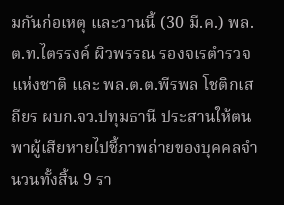มกันก่อเหตุ และวานนี้ (30 มี.ค.) พล.ต.ท.ไตรรงค์ ผิวพรรณ รองจเรตำรวจแห่งชาติ และ พล.ต.ต.พีรพล โชติกเสถียร ผบก.จว.ปทุมธานี ประสานให้ตนพาผู้เสียหายไปชี้ภาพถ่ายของบุคคลจำนวนทั้งสิ้น 9 รา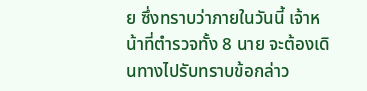ย ซึ่งทราบว่าภายในวันนี้ เจ้าหน้าที่ตำรวจทั้ง 8 นาย จะต้องเดินทางไปรับทราบข้อกล่าว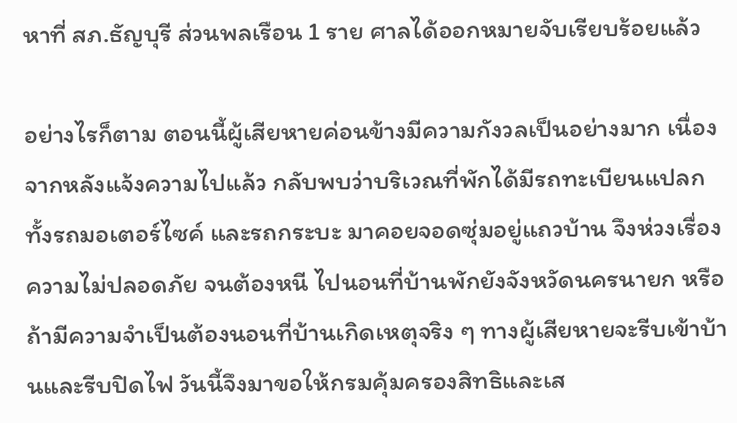หาที่ สภ.ธัญบุรี ส่วนพลเรือน 1 ราย ศาลได้ออกหมายจับเรียบร้อยแล้ว

อย่างไรก็ตาม ตอนนี้ผู้เสียหายค่อนข้างมีความกังวลเป็นอย่างมาก เนื่องจากหลังแจ้งความไปแล้ว กลับพบว่าบริเวณที่พักได้มีรถทะเบียนแปลก ทั้งรถมอเตอร์ไซค์ และรถกระบะ มาคอยจอดซุ่มอยู่แถวบ้าน จึงห่วงเรื่องความไม่ปลอดภัย จนต้องหนี ไปนอนที่บ้านพักยังจังหวัดนครนายก หรือถ้ามีความจำเป็นต้องนอนที่บ้านเกิดเหตุจริง ๆ ทางผู้เสียหายจะรีบเข้าบ้านและรีบปิดไฟ วันนี้จึงมาขอให้กรมคุ้มครองสิทธิและเส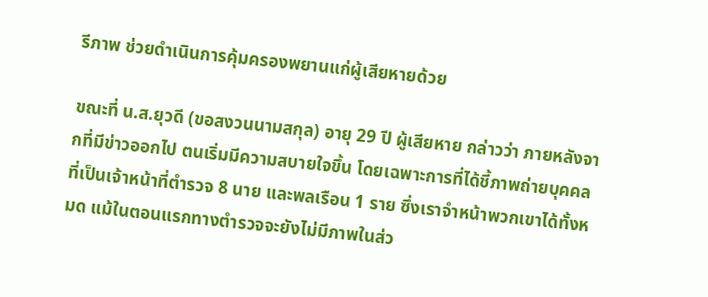รีภาพ ช่วยดำเนินการคุ้มครองพยานแก่ผู้เสียหายด้วย

ขณะที่ น.ส.ยุวดี (ขอสงวนนามสกุล) อายุ 29 ปี ผู้เสียหาย กล่าวว่า ภายหลังจากที่มีข่าวออกไป ตนเริ่มมีความสบายใจขึ้น โดยเฉพาะการที่ได้ชี้ภาพถ่ายบุคคลที่เป็นเจ้าหน้าที่ตำรวจ 8 นาย และพลเรือน 1 ราย ซึ่งเราจำหน้าพวกเขาได้ทั้งหมด แม้ในตอนแรกทางตำรวจจะยังไม่มีภาพในส่ว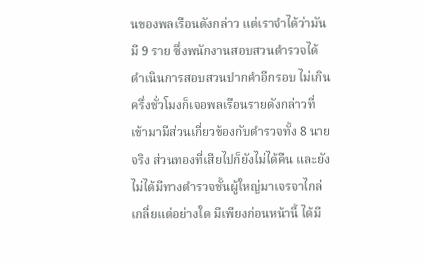นของพลเรือนดังกล่าว แต่เราจำได้ว่ามันมี 9 ราย ซึ่งพนักงานสอบสวนตำรวจได้ดำเนินการสอบสวนปากคำอีกรอบ ไม่เกินครึ่งชั่วโมงก็เจอพลเรือนรายดังกล่าวที่เข้ามามีส่วนเกี่ยวข้องกับตำรวจทั้ง 8 นายจริง ส่วนทองที่เสียไปก็ยังไม่ได้คืน และยังไม่ได้มีทางตำรวจชั้นผู้ใหญ่มาเจรจาไกล่เกลี่ยแต่อย่างใด มีเพียงก่อนหน้านี้ ได้มี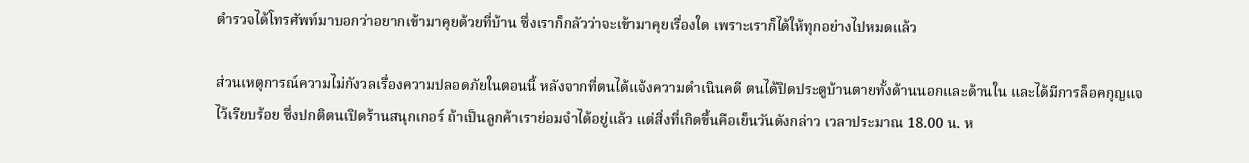ตำรวจได้โทรศัพท์มาบอกว่าอยากเข้ามาคุยด้วยที่บ้าน ซึ่งเราก็กลัวว่าจะเข้ามาคุยเรื่องใด เพราะเราก็ได้ให้ทุกอย่างไปหมดแล้ว

ส่วนเหตุการณ์ความไม่กังวลเรื่องความปลอดภัยในตอนนี้ หลังจากที่ตนได้แจ้งความดำเนินคดี ตนได้ปิดประตูบ้านตายทั้งด้านนอกและด้านใน และได้มีการล็อคกุญแจไว้เรียบร้อย ซึ่งปกติตนเปิดร้านสนุกเกอร์ ถ้าเป็นลูกค้าเราย่อมจำได้อยู่แล้ว แต่สิ่งที่เกิดขึ้นคือเย็นวันดังกล่าว เวลาประมาณ 18.00 น. ห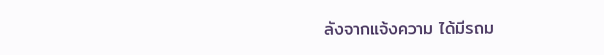ลังจากแจ้งความ ได้มีรถม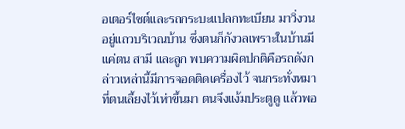อเตอร์ไซต์และรถกระบะแปลกทะเบียน มาวิ่งวนอยู่แถวบริเวณบ้าน ซึ่งตนก็กังวลเพราะในบ้านมีแค่ตน สามี และลูก พบความผิดปกติคือรถดังกล่าวเหล่านี้มีการจอดติดเครื่องไว้ จนกระทั่งหมาที่ตนเลี้ยงไว้เห่าขึ้นมา ตนจึงแง้มประตูดู แล้วพอ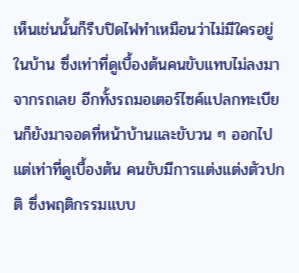เห็นเช่นนั้นก็รีบปิดไฟทำเหมือนว่าไม่มีใครอยู่ในบ้าน ซึ่งเท่าที่ดูเบื้องต้นคนขับแทบไม่ลงมาจากรถเลย อีกทั้งรถมอเตอร์ไซค์แปลกทะเบียนก็ยังมาจอดที่หน้าบ้านและขับวน ๆ ออกไป แต่เท่าที่ดูเบื้องต้น คนขับมีการแต่งแต่งตัวปกติ ซึ่งพฤติกรรมแบบ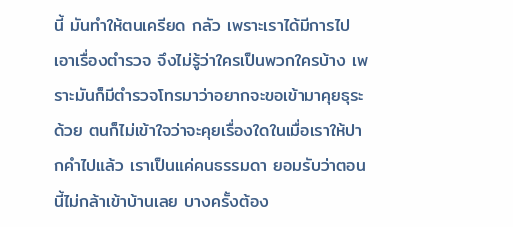นี้ มันทำให้ตนเครียด กลัว เพราะเราได้มีการไปเอาเรื่องตำรวจ จึงไม่รู้ว่าใครเป็นพวกใครบ้าง เพราะมันก็มีตำรวจโทรมาว่าอยากจะขอเข้ามาคุยธุระด้วย ตนก็ไม่เข้าใจว่าจะคุยเรื่องใดในเมื่อเราให้ปากคำไปแล้ว เราเป็นแค่คนธรรมดา ยอมรับว่าตอนนี้ไม่กล้าเข้าบ้านเลย บางครั้งต้อง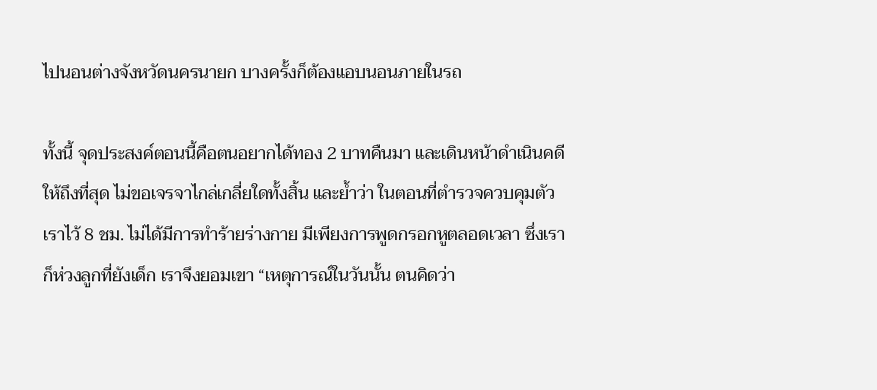ไปนอนต่างจังหวัดนครนายก บางครั้งก็ต้องแอบนอนภายในรถ

ทั้งนี้ จุดประสงค์ตอนนี้คือตนอยากได้ทอง 2 บาทคืนมา และเดินหน้าดำเนินคดีให้ถึงที่สุด ไม่ขอเจรจาไกล่เกลี่ยใดทั้งสิ้น และย้ำว่า ในตอนที่ตำรวจควบคุมตัวเราไว้ 8 ชม. ไม่ได้มีการทำร้ายร่างกาย มีเพียงการพูดกรอกหูตลอดเวลา ซึ่งเราก็ห่วงลูกที่ยังเด็ก เราจึงยอมเขา “เหตุการณ์ในวันนั้น ตนคิดว่า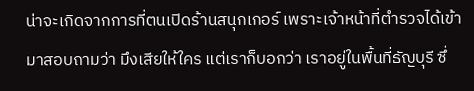น่าจะเกิดจากการที่ตนเปิดร้านสนุกเกอร์ เพราะเจ้าหน้าที่ตำรวจได้เข้ามาสอบถามว่า มึงเสียให้ใคร แต่เราก็บอกว่า เราอยู่ในพื้นที่ธัญบุรี ซึ่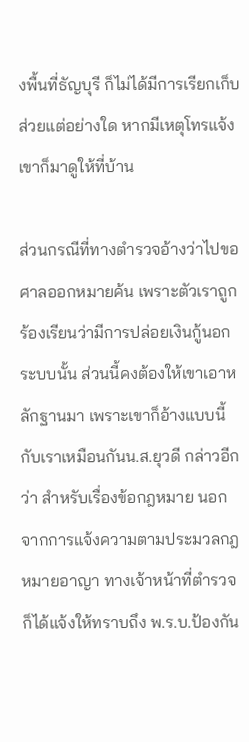งพื้นที่ธัญบุรี ก็ไม่ได้มีการเรียกเก็บส่วยแต่อย่างใด หากมีเหตุโทรแจ้งเขาก็มาดูให้ที่บ้าน

ส่วนกรณีที่ทางตำรวจอ้างว่าไปขอศาลออกหมายค้น เพราะตัวเราถูกร้องเรียนว่ามีการปล่อยเงินกู้นอกระบบนั้น ส่วนนี้คงต้องให้เขาเอาหลักฐานมา เพราะเขาก็อ้างแบบนี้กับเราเหมือนกันน.ส.ยุวดี กล่าวอีกว่า สำหรับเรื่องข้อกฎหมาย นอกจากการแจ้งความตามประมวลกฎหมายอาญา ทางเจ้าหน้าที่ตำรวจก็ได้แจ้งให้ทราบถึง พ.ร.บ.ป้องกัน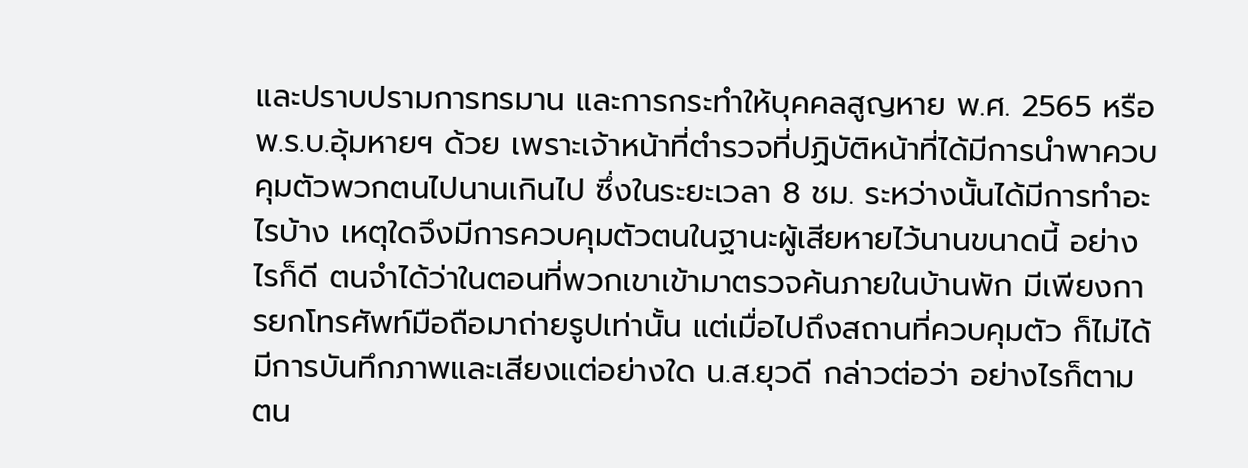และปราบปรามการทรมาน และการกระทำให้บุคคลสูญหาย พ.ศ. 2565 หรือ พ.ร.บ.อุ้มหายฯ ด้วย เพราะเจ้าหน้าที่ตำรวจที่ปฏิบัติหน้าที่ได้มีการนำพาควบคุมตัวพวกตนไปนานเกินไป ซึ่งในระยะเวลา 8 ชม. ระหว่างนั้นได้มีการทำอะไรบ้าง เหตุใดจึงมีการควบคุมตัวตนในฐานะผู้เสียหายไว้นานขนาดนี้ อย่างไรก็ดี ตนจำได้ว่าในตอนที่พวกเขาเข้ามาตรวจค้นภายในบ้านพัก มีเพียงการยกโทรศัพท์มือถือมาถ่ายรูปเท่านั้น แต่เมื่อไปถึงสถานที่ควบคุมตัว ก็ไม่ได้มีการบันทึกภาพและเสียงแต่อย่างใด น.ส.ยุวดี กล่าวต่อว่า อย่างไรก็ตาม ตน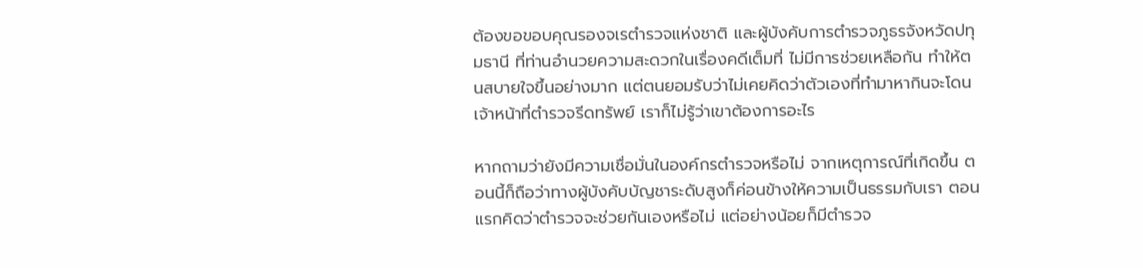ต้องขอขอบคุณรองจเรตำรวจแห่งชาติ และผู้บังคับการตำรวจภูธรจังหวัดปทุมธานี ที่ท่านอำนวยความสะดวกในเรื่องคดีเต็มที่ ไม่มีการช่วยเหลือกัน ทำให้ตนสบายใจขึ้นอย่างมาก แต่ตนยอมรับว่าไม่เคยคิดว่าตัวเองที่ทำมาหากินจะโดนเจ้าหน้าที่ตำรวจรีดทรัพย์ เราก็ไม่รู้ว่าเขาต้องการอะไร

หากถามว่ายังมีความเชื่อมั่นในองค์กรตำรวจหรือไม่ จากเหตุการณ์ที่เกิดขึ้น ตอนนี้ก็ถือว่าทางผู้บังคับบัญชาระดับสูงก็ค่อนข้างให้ความเป็นธรรมกับเรา ตอนแรกคิดว่าตำรวจจะช่วยกันเองหรือไม่ แต่อย่างน้อยก็มีตำรวจ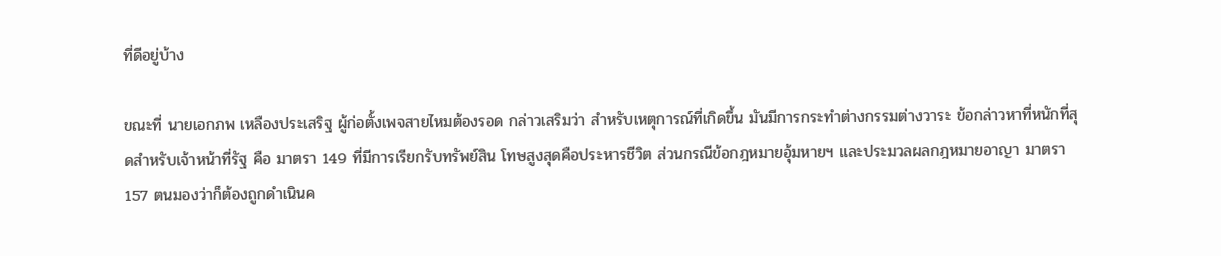ที่ดีอยู่บ้าง

ขณะที่ นายเอกภพ เหลืองประเสริฐ ผู้ก่อตั้งเพจสายไหมต้องรอด กล่าวเสริมว่า สำหรับเหตุการณ์ที่เกิดขึ้น มันมีการกระทำต่างกรรมต่างวาระ ข้อกล่าวหาที่หนักที่สุดสำหรับเจ้าหน้าที่รัฐ คือ มาตรา 149 ที่มีการเรียกรับทรัพย์สิน โทษสูงสุดคือประหารชีวิต ส่วนกรณีข้อกฎหมายอุ้มหายฯ และประมวลผลกฎหมายอาญา มาตรา 157 ตนมองว่าก็ต้องถูกดำเนินค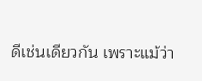ดีเช่นเดียวกัน เพราะแม้ว่า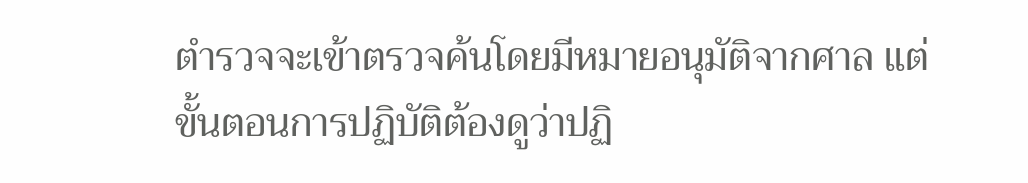ตำรวจจะเข้าตรวจค้นโดยมีหมายอนุมัติจากศาล แต่ขั้นตอนการปฏิบัติต้องดูว่าปฏิ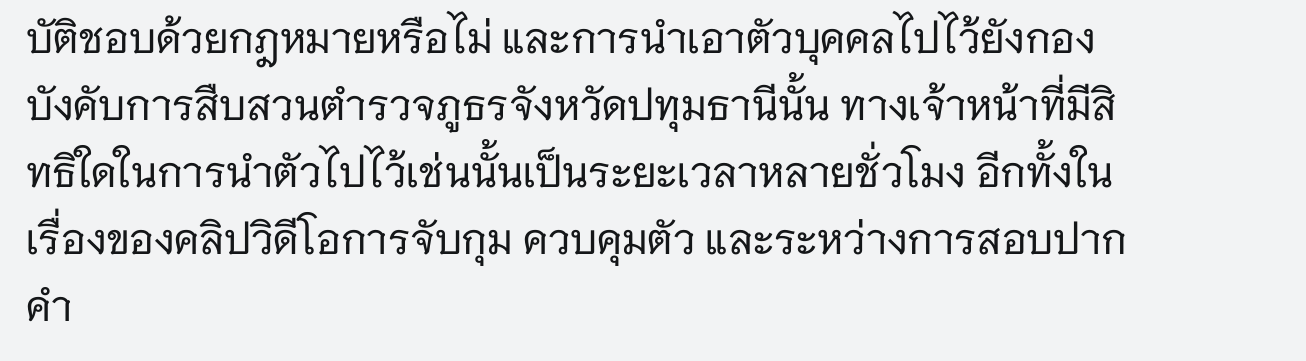บัติชอบด้วยกฎหมายหรือไม่ และการนำเอาตัวบุคคลไปไว้ยังกองบังคับการสืบสวนตำรวจภูธรจังหวัดปทุมธานีนั้น ทางเจ้าหน้าที่มีสิทธิใดในการนำตัวไปไว้เช่นนั้นเป็นระยะเวลาหลายชั่วโมง อีกทั้งในเรื่องของคลิปวิดีโอการจับกุม ควบคุมตัว และระหว่างการสอบปากคำ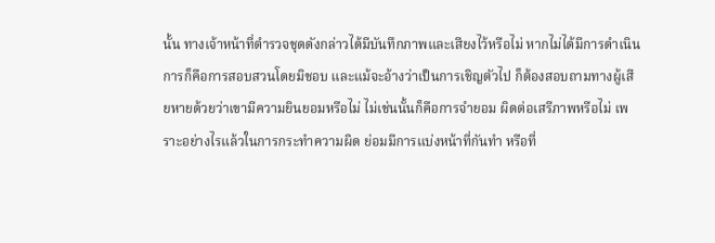นั้น ทางเจ้าหน้าที่ตำรวจชุดดังกล่าวได้มีบันทึกภาพและเสียงไว้หรือไม่ หากไม่ได้มีการดำเนินการก็คือการสอบสวนโดยมิชอบ และแม้จะอ้างว่าเป็นการเชิญตัวไป ก็ต้องสอบถามทางผู้เสียหายด้วยว่าเขามีความยินยอมหรือไม่ ไม่เช่นนั้นก็คือการจำยอม ผิดต่อเสรีภาพหรือไม่ เพราะอย่างไรแล้วในการกระทำความผิด ย่อมมีการแบ่งหน้าที่กันทำ หรือที่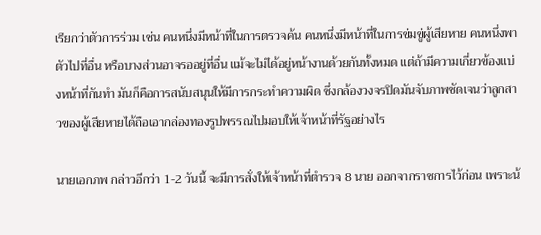เรียกว่าตัวการร่วม เช่น คนหนึ่งมีหน้าที่ในการตรวจค้น คนหนึ่งมีหน้าที่ในการข่มขู่ผู้เสียหาย คนหนึ่งพาตัวไปที่อื่น หรือบางส่วนอาจรออยู่ที่อื่น แม้จะไม่ได้อยู่หน้างานด้วยกันทั้งหมด แต่ถ้ามีความเกี่ยวข้องแบ่งหน้าที่กันทำ มันก็คือการสนับสนุนให้มีการกระทำความผิด ซึ่งกล้องวงจรปิดมันจับภาพชัดเจนว่าลูกสาวของผู้เสียหายได้ถือเอากล่องทองรูปพรรณไปมอบให้เจ้าหน้าที่รัฐอย่างไร

นายเอกภพ กล่าวอีกว่า 1-2 วันนี้ จะมีการสั่งให้เจ้าหน้าที่ตำรวจ 8 นาย ออกจากราชการไว้ก่อน เพราะน้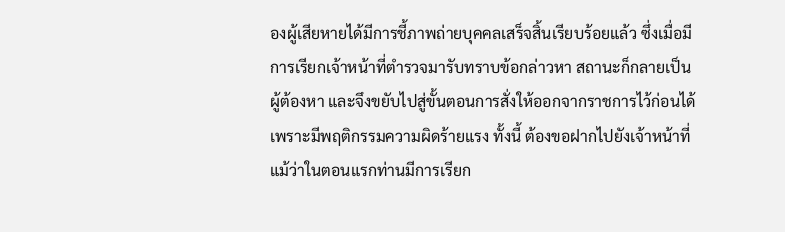องผู้เสียหายได้มีการชี้ภาพถ่ายบุคคลเสร็จสิ้นเรียบร้อยแล้ว ซึ่งเมื่อมีการเรียกเจ้าหน้าที่ตำรวจมารับทราบข้อกล่าวหา สถานะก็กลายเป็นผู้ต้องหา และจึงขยับไปสู่ขั้นตอนการสั่งให้ออกจากราชการไว้ก่อนได้ เพราะมีพฤติกรรมความผิดร้ายแรง ทั้งนี้ ต้องขอฝากไปยังเจ้าหน้าที่ แม้ว่าในตอนแรกท่านมีการเรียก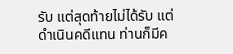รับ แต่สุดท้ายไม่ได้รับ แต่ดำเนินคดีแทน ท่านก็มีค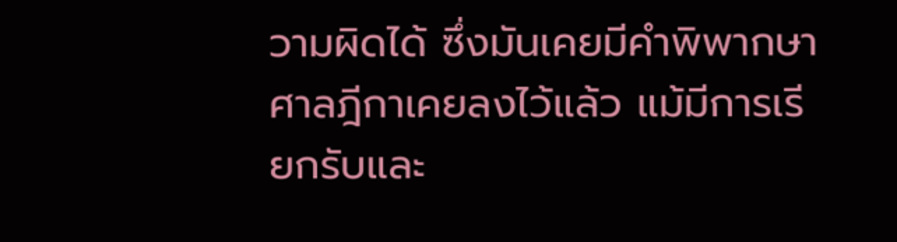วามผิดได้ ซึ่งมันเคยมีคำพิพากษาศาลฎีกาเคยลงไว้แล้ว แม้มีการเรียกรับและ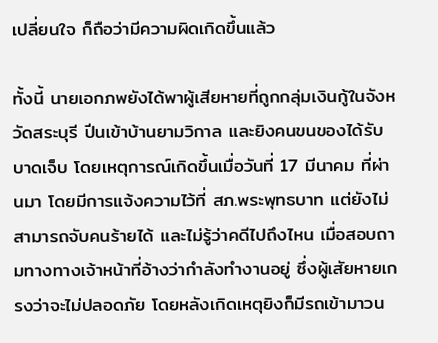เปลี่ยนใจ ก็ถือว่ามีความผิดเกิดขึ้นแล้ว

ทั้งนี้ นายเอกภพยังได้พาผู้เสียหายที่ถูกกลุ่มเงินกู้ในจังหวัดสระบุรี ปีนเข้าบ้านยามวิกาล และยิงคนขนของได้รับบาดเจ็บ โดยเหตุการณ์เกิดขึ้นเมื่อวันที่ 17 มีนาคม ที่ผ่านมา โดยมีการแจ้งความไว้ที่ สภ.พระพุทธบาท แต่ยังไม่สามารถจับคนร้ายได้ และไม่รู้ว่าคดีไปถึงไหน เมื่อสอบถามทางทางเจ้าหน้าที่อ้างว่ากำลังทำงานอยู่ ซึ่งผู้เสัยหายเกรงว่าจะไม่ปลอดภัย โดยหลังเกิดเหตุยิงก็มีรถเข้ามาวน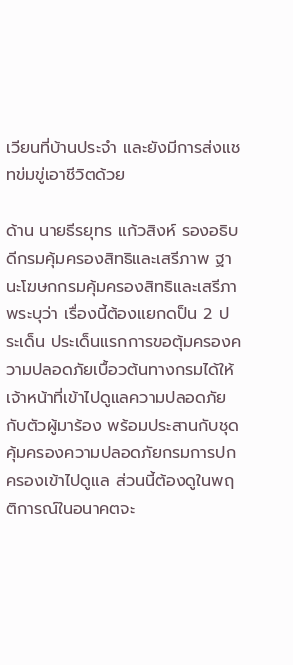เวียนที่บ้านประจำ และยังมีการส่งแชทข่มขู่เอาชีวิตด้วย

ด้าน นายธีรยุทร แก้วสิงห์ รองอธิบดีกรมคุ้มครองสิทธิและเสรีภาพ ฐานะโฆษกกรมคุ้มครองสิทธิและเสรีภาพระบุว่า เรื่องนี้ต้องแยกดป็น 2 ประเด็น ประเด็นแรกการขอตุ้มครองความปลอดภัยเบื้อวต้นทางกรมได้ให้เจ้าหน้าที่เข้าไปดูแลความปลอดภัยกับตัวผู้มาร้อง พร้อมประสานกับชุดคุ้มครองความปลอดภัยกรมการปกครองเข้าไปดูแล ส่วนนี้ต้องดูในพฤติการณ์ในอนาคตจะ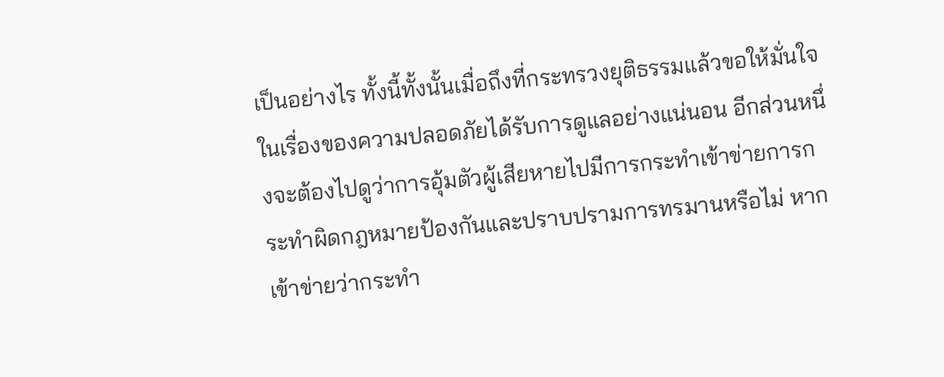เป็นอย่างไร ทั้งนี้ทั้งนั้นเมื่อถึงที่กระทรวงยุติธรรมแล้วขอให้มั่นใจในเรื่องของความปลอดภัยได้รับการดูแลอย่างแน่นอน อีกส่วนหนึ่งจะต้องไปดูว่าการอุ้มตัวผู้เสียหายไปมีการกระทำเข้าข่ายการกระทำผิดกฎหมายป้องกันและปราบปรามการทรมานหรือไม่ หากเข้าข่ายว่ากระทำ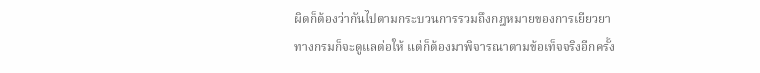ผิดก็ต้องว่ากันไปตามกระบวนการรวมถึงกฎหมายของการเยียวยาทางกรมก็จะดูแลต่อให้ แต่ก็ต้องมาพิจารณาตามข้อเท็จจริงอีกครั้ง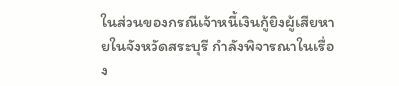ในส่วนของกรณีเจ้าหนี้เงินกู้ยิงผู้เสียหายในจังหวัดสระบุรี กำลังพิจารณาในเรื่อง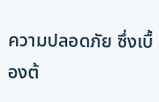ความปลอดภัย ซึ่งเบื้องต้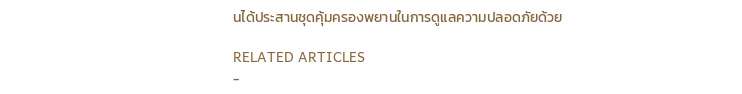นได้ประสานชุดคุ้มครองพยานในการดูแลความปลอดภัยด้วย

RELATED ARTICLES
-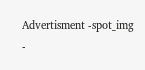Advertisment -spot_img
-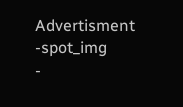Advertisment -spot_img
-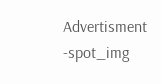Advertisment -spot_img